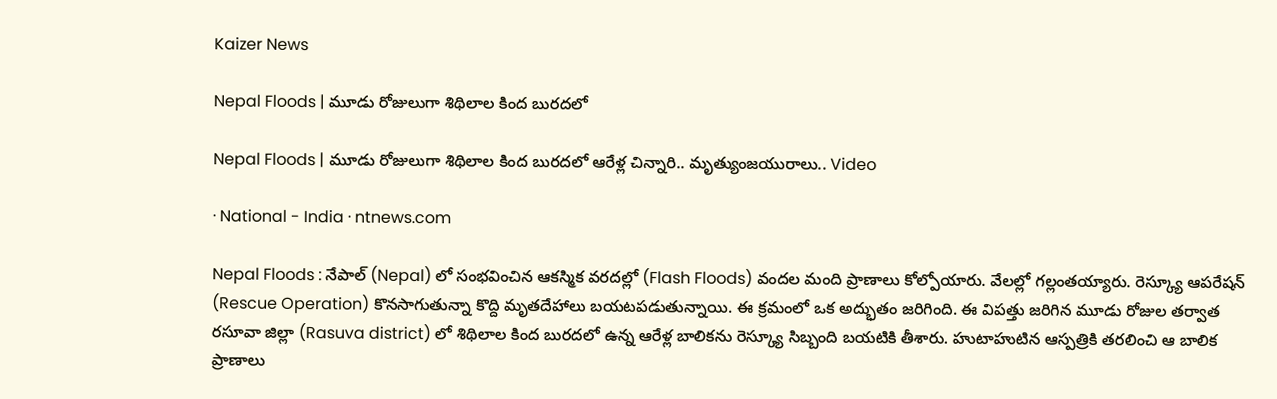Kaizer News

Nepal Floods | మూడు రోజులుగా శిథిలాల కింద బుర‌ద‌లో

Nepal Floods | మూడు రోజులుగా శిథిలాల కింద బుర‌ద‌లో ఆరేళ్ల చిన్నారి.. మృత్యుంజ‌యురాలు.. Video

· National - India · ntnews.com

Nepal Floods : నేపాల్‌ (Nepal) లో సంభవించిన ఆక‌స్మిక‌ వరదల్లో (Flash Floods) వంద‌ల మంది ప్రాణాలు కోల్పోయారు. వేల‌ల్లో గ‌ల్లంత‌య్యారు. రెస్క్యూ ఆప‌రేష‌న్ (Rescue Operation) కొన‌సాగుతున్నా కొద్ది మృత‌దేహాలు బ‌య‌ట‌ప‌డుతున్నాయి. ఈ క్ర‌మంలో ఒక అద్భుతం జ‌రిగింది. ఈ విపత్తు జరిగిన మూడు రోజుల తర్వాత రసూవా జిల్లా (Rasuva district) లో శిథిలాల కింద బురద‌లో ఉన్న ఆరేళ్ల బాలికను రెస్క్యూ సిబ్బంది బ‌య‌టికి తీశారు. హుటాహుటిన ఆస్ప‌త్రికి త‌ర‌లించి ఆ బాలిక ప్రాణాలు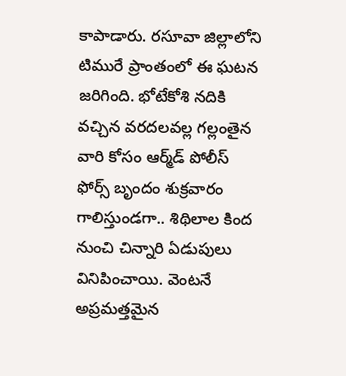కాపాడారు. రసూవా జిల్లాలోని టిమురే ప్రాంతంలో ఈ ఘటన జరిగింది. భోటేకోశి నదికి వచ్చిన వరదలవల్ల గల్లంతైన వారి కోసం ఆర్మ్‌డ్ పోలీస్ ఫోర్స్ బృందం శుక్రవారం గాలిస్తుండగా.. శిథిలాల కింద నుంచి చిన్నారి ఏడుపులు వినిపించాయి. వెంటనే అప్రమత్తమైన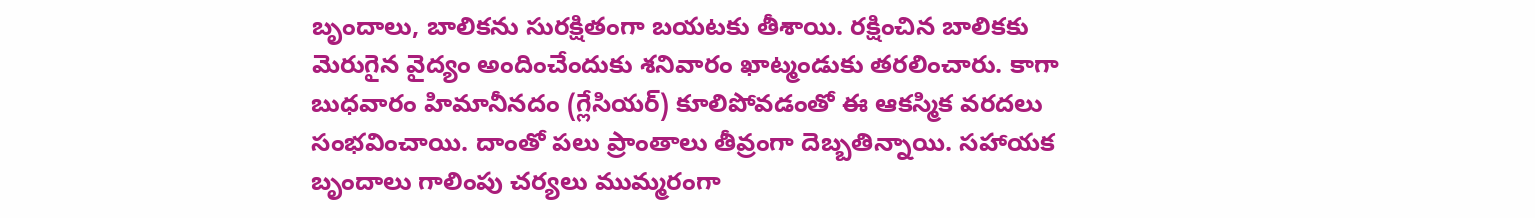బృందాలు, బాలికను సురక్షితంగా బయటకు తీశాయి. రక్షించిన బాలికకు మెరుగైన వైద్యం అందించేందుకు శనివారం ఖాట్మండుకు తరలించారు. కాగా బుధవారం హిమానీనదం (గ్లేసియర్) కూలిపోవడంతో ఈ ఆకస్మిక వరదలు సంభవించాయి. దాంతో పలు ప్రాంతాలు తీవ్రంగా దెబ్బతిన్నాయి. సహాయక బృందాలు గాలింపు చర్యలు ముమ్మరంగా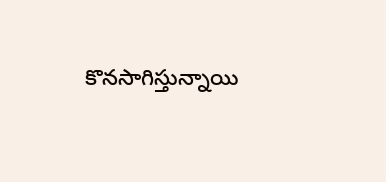కొనసాగిస్తున్నాయి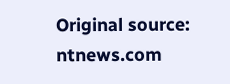Original source: ntnews.com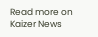Read more on Kaizer News